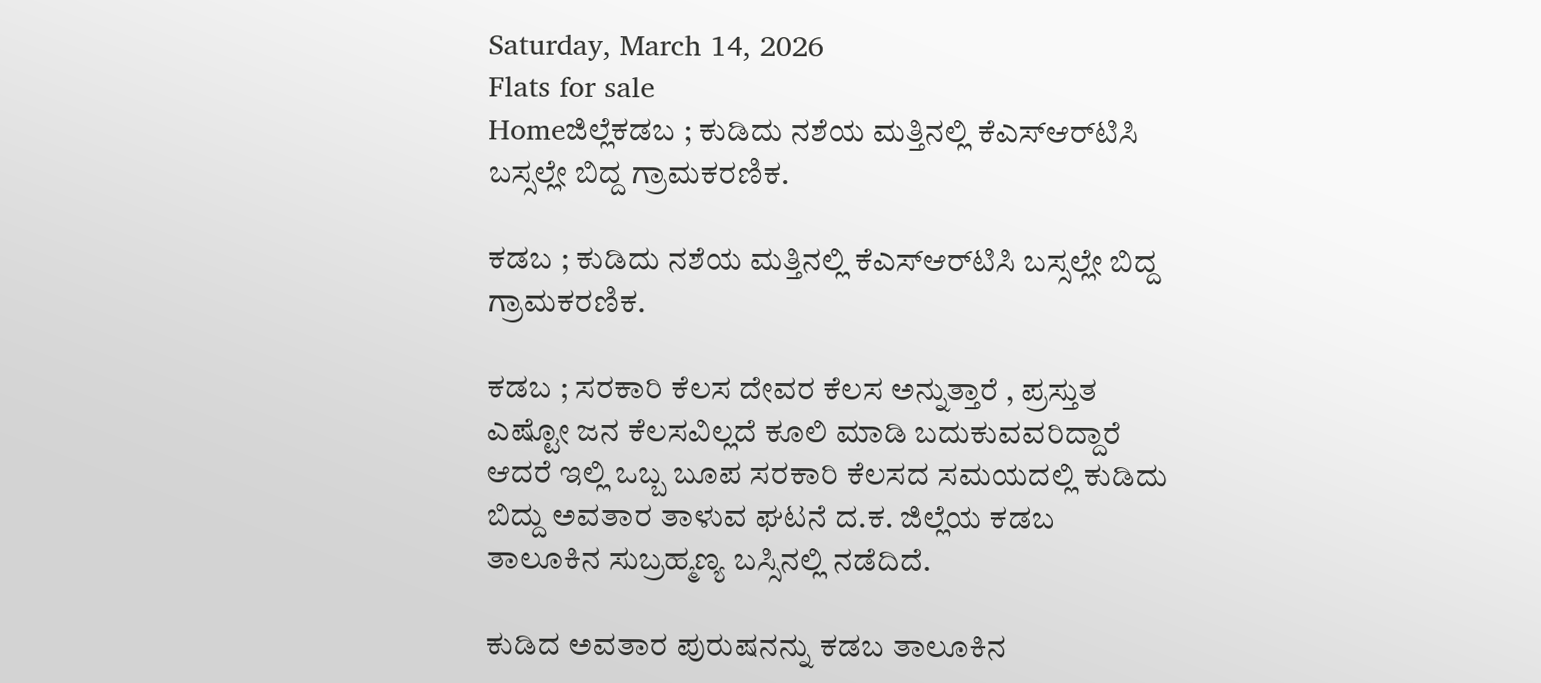Saturday, March 14, 2026
Flats for sale
Homeಜಿಲ್ಲೆಕಡಬ ; ಕುಡಿದು ನಶೆಯ ಮತ್ತಿನಲ್ಲಿ ಕೆಎಸ್‌ಆರ್‌ಟಿಸಿ ಬಸ್ಸಲ್ಲೇ ಬಿದ್ದ ಗ್ರಾಮಕರಣಿಕ.

ಕಡಬ ; ಕುಡಿದು ನಶೆಯ ಮತ್ತಿನಲ್ಲಿ ಕೆಎಸ್‌ಆರ್‌ಟಿಸಿ ಬಸ್ಸಲ್ಲೇ ಬಿದ್ದ ಗ್ರಾಮಕರಣಿಕ.

ಕಡಬ ; ಸರಕಾರಿ ಕೆಲಸ ದೇವರ ಕೆಲಸ ಅನ್ನುತ್ತಾರೆ , ಪ್ರಸ್ತುತ ಎಷ್ಟೋ ಜನ ಕೆಲಸವಿಲ್ಲದೆ ಕೂಲಿ ಮಾಡಿ ಬದುಕುವವರಿದ್ದಾರೆ ಆದರೆ ಇಲ್ಲಿ ಒಬ್ಬ ಬೂಪ ಸರಕಾರಿ ಕೆಲಸದ ಸಮಯದಲ್ಲಿ ಕುಡಿದು ಬಿದ್ದು ಅವತಾರ ತಾಳುವ ಘಟನೆ ದ.ಕ. ಜಿಲ್ಲೆಯ ಕಡಬ ತಾಲೂಕಿನ ಸುಬ್ರಹ್ಮಣ್ಯ ಬಸ್ಸಿನಲ್ಲಿ ನಡೆದಿದೆ.

ಕುಡಿದ ಅವತಾರ ಪುರುಷನನ್ನು ಕಡಬ ತಾಲೂಕಿನ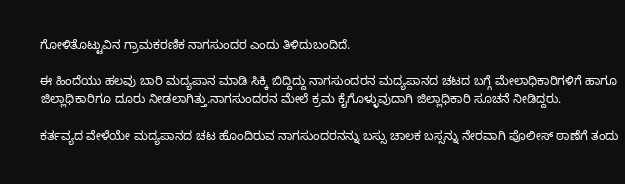ಗೋಳಿತೊಟ್ಟುವಿನ ಗ್ರಾಮಕರಣಿಕ ನಾಗಸುಂದರ ಎಂದು ತಿಳಿದುಬಂದಿದೆ.

ಈ ಹಿಂದೆಯು ಹಲವು ಬಾರಿ ಮದ್ಯಪಾನ ಮಾಡಿ ಸಿಕ್ಕಿ ಬಿದ್ದಿದ್ದು ನಾಗಸುಂದರನ ಮದ್ಯಪಾನದ ಚಟದ ಬಗ್ಗೆ ಮೇಲಾಧಿಕಾರಿಗಳಿಗೆ ಹಾಗೂ ಜಿಲ್ಲಾಧಿಕಾರಿಗೂ ದೂರು ನೀಡಲಾಗಿತ್ತು.ನಾಗಸುಂದರನ ಮೇಲೆ ಕ್ರಮ ಕೈಗೊಳ್ಳುವುದಾಗಿ ಜಿಲ್ಲಾಧಿಕಾರಿ ಸೂಚನೆ ನೀಡಿದ್ದರು.

ಕರ್ತವ್ಯದ ವೇಳೆಯೇ ಮದ್ಯಪಾನದ ಚಟ ಹೊಂದಿರುವ ನಾಗಸುಂದರನನ್ನು ಬಸ್ಸು ಚಾಲಕ ಬಸ್ಸನ್ನು ನೇರವಾಗಿ ಪೊಲೀಸ್ ಠಾಣೆಗೆ ತಂದು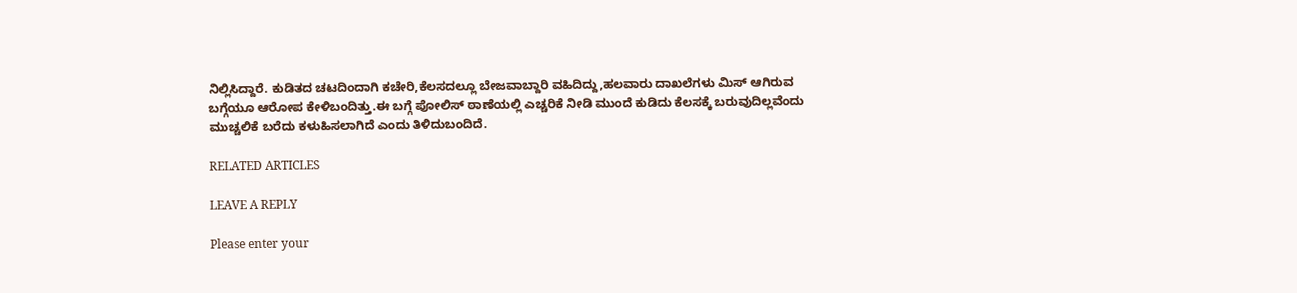ನಿಲ್ಲಿಸಿದ್ದಾರೆ. ಕುಡಿತದ ಚಟದಿಂದಾಗಿ ಕಚೇರಿ,ಕೆಲಸದಲ್ಲೂ ಬೇಜವಾಬ್ದಾರಿ ವಹಿದಿದ್ದು,ಹಲವಾರು ದಾಖಲೆಗಳು ಮಿಸ್ ಆಗಿರುವ ಬಗ್ಗೆಯೂ ಆರೋಪ ಕೇಳಿಬಂದಿತ್ತು.ಈ ಬಗ್ಗೆ ಪೋಲಿಸ್ ಠಾಣೆಯಲ್ಲಿ ಎಚ್ಚರಿಕೆ ನೀಡಿ ಮುಂದೆ ಕುಡಿದು ಕೆಲಸಕ್ಕೆ ಬರುವುದಿಲ್ಲವೆಂದು ಮುಚ್ಚಲಿಕೆ ಬರೆದು ಕಳುಹಿಸಲಾಗಿದೆ ಎಂದು ತಿಳಿದುಬಂದಿದೆ.

RELATED ARTICLES

LEAVE A REPLY

Please enter your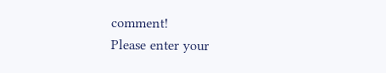comment!
Please enter your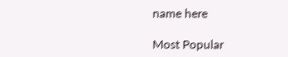name here

Most Popular